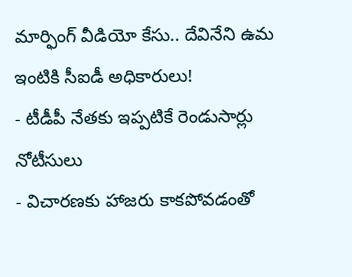మార్ఫింగ్ వీడియో కేసు.. దేవినేని ఉమ ఇంటికి సీఐడీ అధికారులు!
- టీడీపీ నేతకు ఇప్పటికే రెండుసార్లు నోటీసులు
- విచారణకు హాజరు కాకపోవడంతో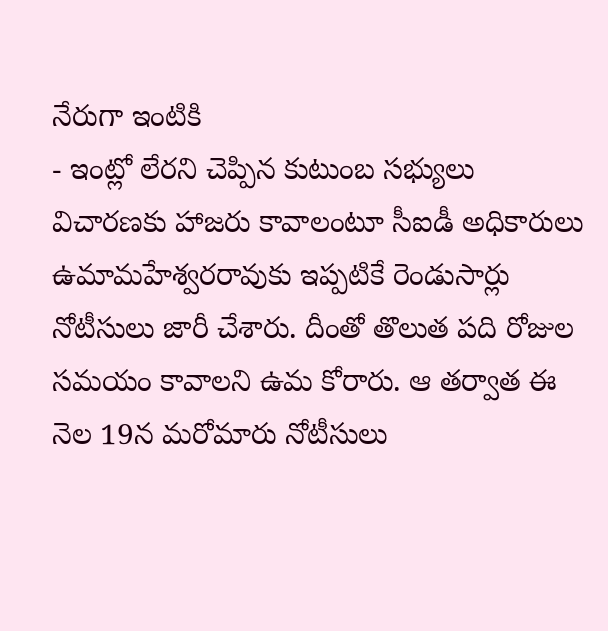నేరుగా ఇంటికి
- ఇంట్లో లేరని చెప్పిన కుటుంబ సభ్యులు
విచారణకు హాజరు కావాలంటూ సీఐడీ అధికారులు ఉమామహేశ్వరరావుకు ఇప్పటికే రెండుసార్లు నోటీసులు జారీ చేశారు. దీంతో తొలుత పది రోజుల సమయం కావాలని ఉమ కోరారు. ఆ తర్వాత ఈ నెల 19న మరోమారు నోటీసులు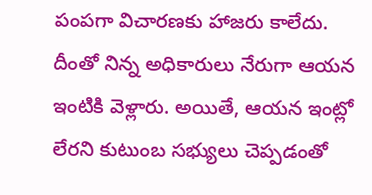పంపగా విచారణకు హాజరు కాలేదు. దీంతో నిన్న అధికారులు నేరుగా ఆయన ఇంటికి వెళ్లారు. అయితే, ఆయన ఇంట్లో లేరని కుటుంబ సభ్యులు చెప్పడంతో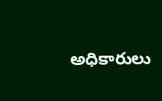అధికారులు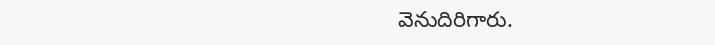వెనుదిరిగారు.